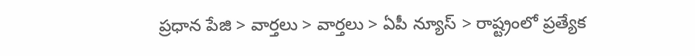ప్రధాన పేజి > వార్తలు > వార్తలు > ఏపీ న్యూస్ > రాష్ట్రంలో ప్రత్యేక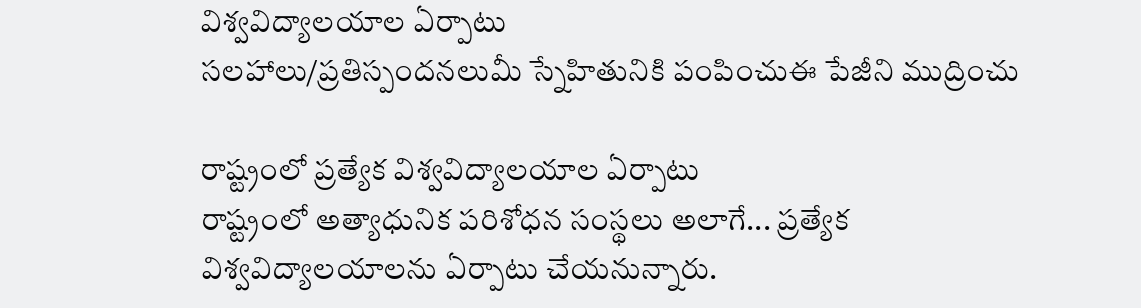విశ్వవిద్యాలయాల ఏర్పాటు
సలహాలు/ప్రతిస్పందనలుమీ స్నేహితునికి పంపించుఈ పేజీని ముద్రించు

రాష్ట్రంలో ప్రత్యేక విశ్వవిద్యాలయాల ఏర్పాటు
రాష్ట్రంలో అత్యాధునిక పరిశోధన సంస్థలు అలాగే... ప్రత్యేక విశ్వవిద్యాలయాలను ఏర్పాటు చేయనున్నారు.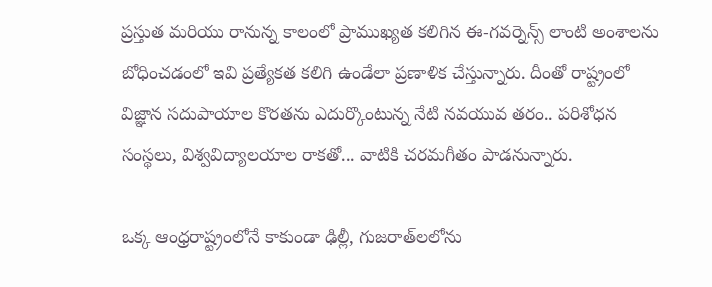ప్రస్తుత మరియు రానున్న కాలంలో ప్రాముఖ్యత కలిగిన ఈ-గవర్నెన్స్ లాంటి అంశాలను బోధించడంలో ఇవి ప్రత్యేకత కలిగి ఉండేలా ప్రణాళిక చేస్తున్నారు. దీంతో రాష్ట్రంలో విజ్ఞాన సదుపాయాల కొరతను ఎదుర్కొంటున్న నేటి నవయువ తరం.. పరిశోధన సంస్థలు, విశ్వవిద్యాలయాల రాకతో... వాటికి చరమగీతం పాడనున్నారు.

ఒక్క ఆంధ్రరాష్ట్రంలోనే కాకుండా ఢిల్లీ, గుజరాత్‌లలోను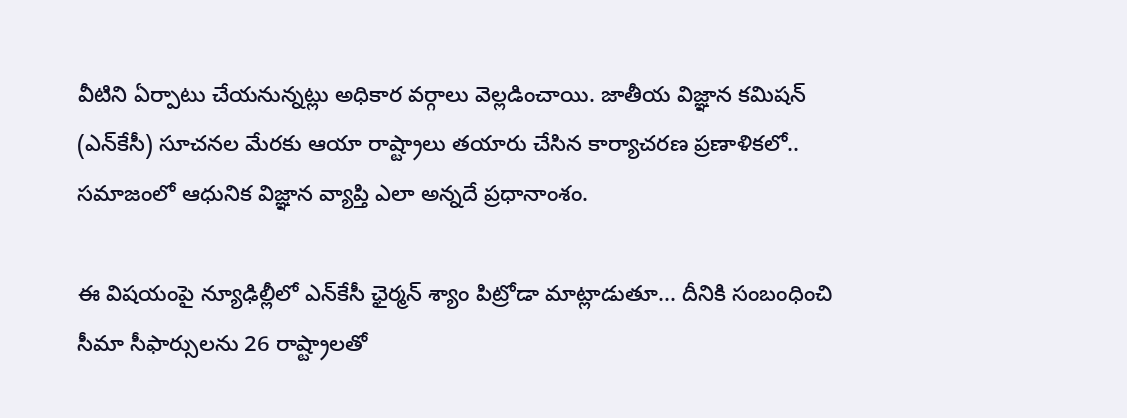వీటిని ఏర్పాటు చేయనున్నట్లు అధికార వర్గాలు వెల్లడించాయి. జాతీయ విజ్ఞాన కమిషన్ (ఎన్‌కేసీ) సూచనల మేరకు ఆయా రాష్ట్రాలు తయారు చేసిన కార్యాచరణ ప్రణాళికలో.. సమాజంలో ఆధునిక విజ్ఞాన వ్యాప్తి ఎలా అన్నదే ప్రధానాంశం.

ఈ విషయంపై న్యూఢిల్లీలో ఎన్‌కేసీ ఛైర్మన్ శ్యాం పిట్రోడా మాట్లాడుతూ... దీనికి సంబంధించి సీమా సీఫార్సులను 26 రాష్ట్రాలతో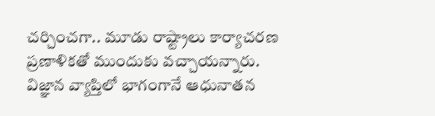చర్చించగా.. మూడు రాష్ట్రాలు కార్యాచరణ ప్రణాళికతో ముందుకు వచ్చాయన్నారు. విజ్ఞాన వ్యాప్తిలో భాగంగానే ఆధునాతన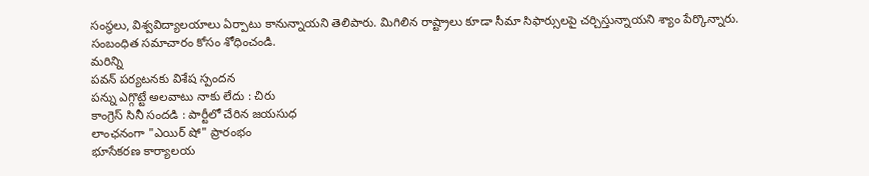సంస్థలు, విశ్వవిద్యాలయాలు ఏర్పాటు కానున్నాయని తెలిపారు. మిగిలిన రాష్ట్రాలు కూడా సీమా సిఫార్సులపై చర్చిస్తున్నాయని శ్యాం పేర్కొన్నారు.
సంబంధిత సమాచారం కోసం శోధించండి.
మరిన్ని
పవన్ పర్యటనకు విశేష స్పందన
పన్ను ఎగ్గొట్టే అలవాటు నాకు లేదు : చిరు
కాంగ్రెస్‌ సినీ సందడి : పార్టీలో చేరిన జయసుధ
లాంఛనంగా "ఎయిర్ షో" ప్రారంభం
భూసేకరణ కార్యాలయ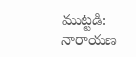ముట్టడి: నారాయణ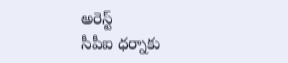అరెస్ట్
సీపీఐ ధర్నాకు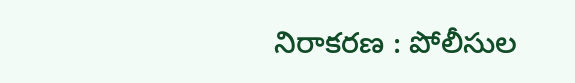నిరాకరణ : పోలీసుల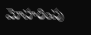మోహరింపు